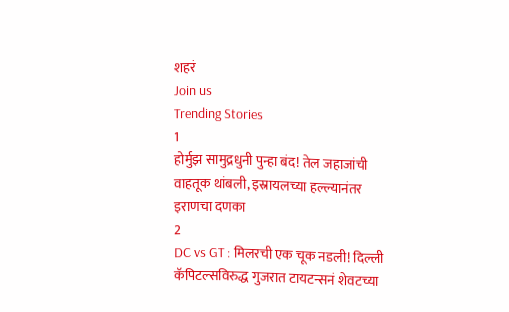शहरं
Join us
Trending Stories
1
होर्मुझ सामुद्रधुनी पुन्हा बंद! तेल जहाजांची वाहतूक थांबली, इस्रायलच्या हल्ल्यानंतर इराणचा दणका
2
DC vs GT : मिलरची एक चूक नडली! दिल्ली कॅपिटल्सविरुद्ध गुजरात टायटन्सनं शेवटच्या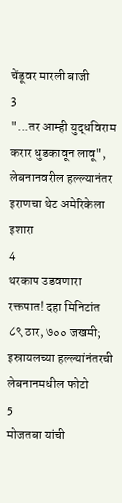चेंडूवर मारली बाजी
3
"...तर आम्ही युद्धविराम करार धुडकावून लावू", लेबनानवरील हल्ल्यानंतर इराणचा थेट अमेरिकेला इशारा
4
थरकाप उडवणारा रक्तपात! दहा मिनिटांत ८९ ठार, ७०० जखमी; इस्रायलच्या हल्ल्यांनंतरची लेबनानमधील फोटो
5
मोजतबा यांची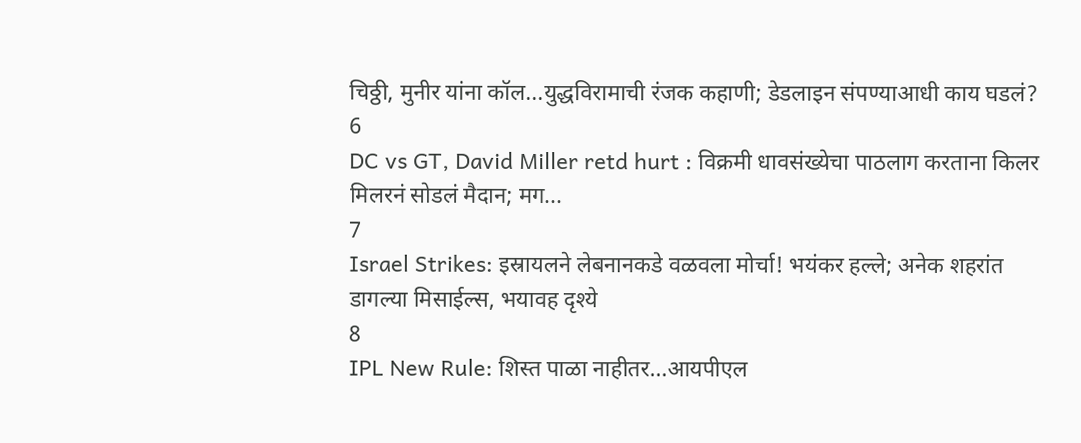चिठ्ठी, मुनीर यांना कॉल...युद्धविरामाची रंजक कहाणी; डेडलाइन संपण्याआधी काय घडलं?
6
DC vs GT, David Miller retd hurt : विक्रमी धावसंख्येचा पाठलाग करताना किलर मिलरनं सोडलं मैदान; मग...
7
Israel Strikes: इस्रायलने लेबनानकडे वळवला मोर्चा! भयंकर हल्ले; अनेक शहरांत डागल्या मिसाईल्स, भयावह दृश्ये
8
IPL New Rule: शिस्त पाळा नाहीतर…आयपीएल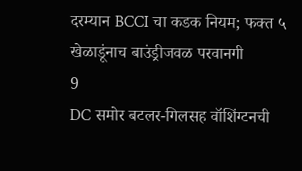दरम्यान BCCI चा कडक नियम; फक्त ५ खेळाडूंनाच बाउंड्रीजवळ परवानगी
9
DC समोर बटलर-गिलसह वॉशिंग्टनची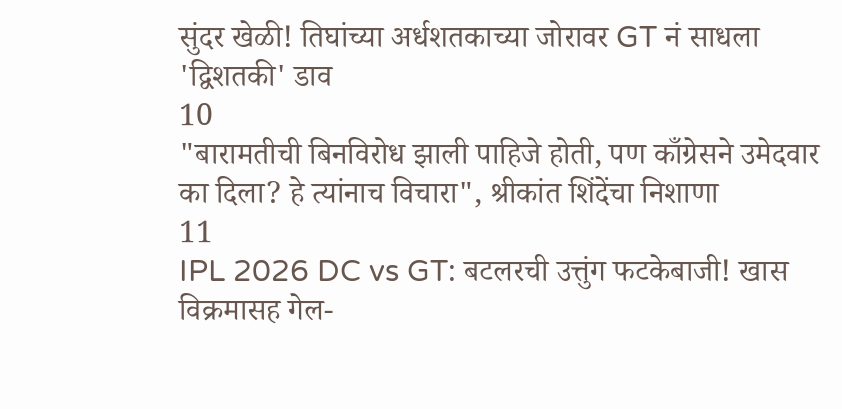सुंदर खेळी! तिघांच्या अर्धशतकाच्या जोरावर GT नं साधला 'द्विशतकी' डाव
10
"बारामतीची बिनविरोध झाली पाहिजे होती, पण काँग्रेसने उमेदवार का दिला? हे त्यांनाच विचारा", श्रीकांत शिंदेंचा निशाणा
11
IPL 2026 DC vs GT: बटलरची उत्तुंग फटकेबाजी! खास विक्रमासह गेल-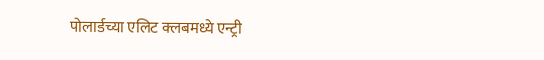पोलार्डच्या एलिट क्लबमध्ये एन्ट्री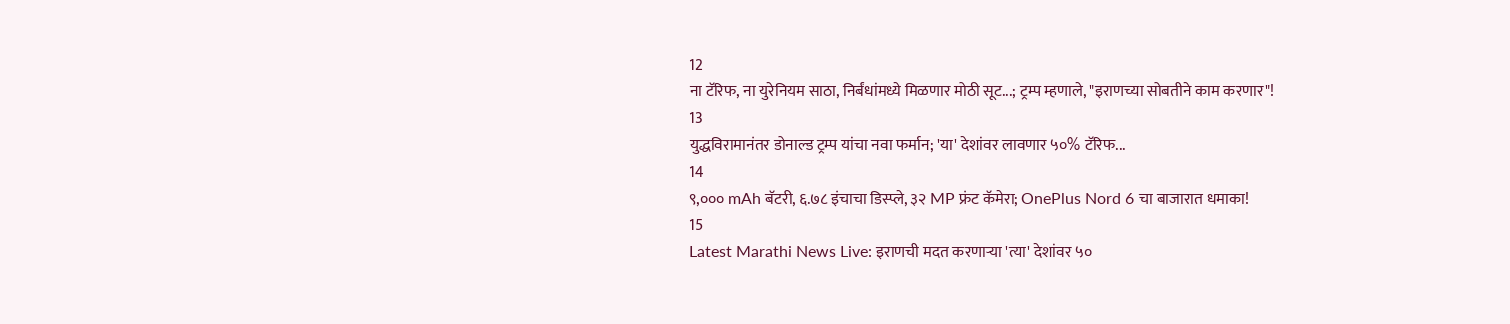12
ना टॅरिफ, ना युरेनियम साठा, निर्बंधांमध्ये मिळणार मोठी सूट...; ट्रम्प म्हणाले, "इराणच्या सोबतीने काम करणार"!
13
युद्धविरामानंतर डोनाल्ड ट्रम्प यांचा नवा फर्मान; 'या' देशांवर लावणार ५०% टॅरिफ...
14
९,००० mAh बॅटरी, ६.७८ इंचाचा डिस्प्ले, ३२ MP फ्रंट कॅमेरा; OnePlus Nord 6 चा बाजारात धमाका!
15
Latest Marathi News Live: इराणची मदत करणाऱ्या 'त्या' देशांवर ५०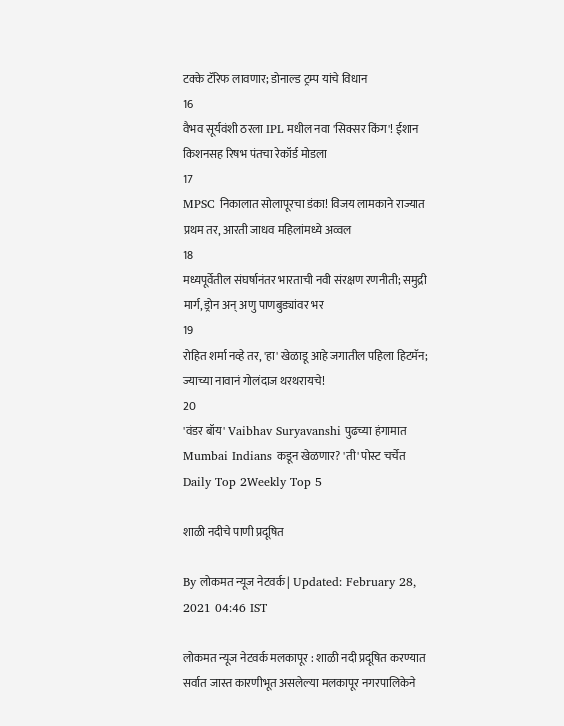टक्के टॅरिफ लावणार; डोनाल्ड ट्रम्प यांचे विधान
16
वैभव सूर्यवंशी ठरला IPL मधील नवा 'सिक्सर किंग'! ईशान किशनसह रिषभ पंतचा रेकॉर्ड मोडला
17
MPSC निकालात सोलापूरचा डंका! विजय लामकाने राज्यात प्रथम तर, आरती जाधव महिलांमध्ये अव्वल
18
मध्यपूर्वेतील संघर्षानंतर भारताची नवी संरक्षण रणनीती; समुद्री मार्ग, ड्रोन अन् अणु पाणबुड्यांवर भर
19
रोहित शर्मा नव्हे तर, 'हा' खेळाडू आहे जगातील पहिला हिटमॅन; ज्याच्या नावानं गोलंदाज थरथरायचे!
20
'वंडर बॉय' Vaibhav Suryavanshi पुढच्या हंगामात Mumbai Indians कडून खेळणार? 'ती' पोस्ट चर्चेत
Daily Top 2Weekly Top 5

शाळी नदीचे पाणी प्रदूषित

By लोकमत न्यूज नेटवर्क | Updated: February 28, 2021 04:46 IST

लोकमत न्यूज नेटवर्क मलकापूर : शाळी नदी प्रदूषित करण्यात सर्वात जास्त कारणीभूत असलेल्या मलकापूर नगरपालिकेने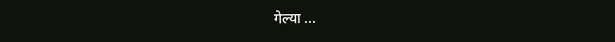गेल्या ...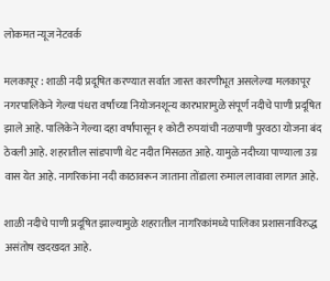लोकमत न्यूज नेटवर्क

मलकापूर : शाळी नदी प्रदूषित करण्यात सर्वात जास्त कारणीभूत असलेल्या मलकापूर नगरपालिकेने गेल्या पंधरा वर्षांच्या नियोजनशून्य कारभारामुळे संपूर्ण नदीचे पाणी प्रदूषित झाले आहे. पालिकेने गेल्या दहा वर्षांपासून १ कोटी रुपयांची नळपाणी पुरवठा योजना बंद ठेवली आहे. शहरातील सांडपाणी थेट नदीत मिसळत आहे. यामुळे नदीच्या पाण्याला उग्र वास येत आहे. नागरिकांना नदी काठावरून जाताना तोंडाला रुमाल लावावा लागत आहे.

शाळी नदीचे पाणी प्रदूषित झाल्यामुळे शहरातील नागरिकांमध्ये पालिका प्रशासनाविरुद्ध असंतोष खदखदत आहे.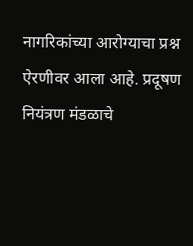नागरिकांच्या आरोग्याचा प्रश्न ऐरणीवर आला आहे. प्रदूषण नियंत्रण मंडळाचे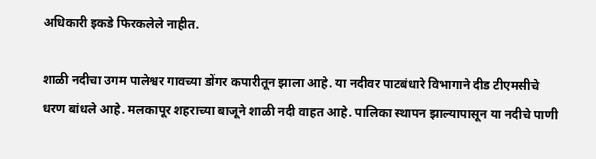अधिकारी इकडे फिरकलेले नाहीत.

शाळी नदीचा उगम पालेश्वर गावच्या डोंगर कपारीतून झाला आहे. या नदीवर पाटबंधारे विभागाने दीड टीएमसीचे धरण बांधले आहे. मलकापूर शहराच्या बाजूने शाळी नदी वाहत आहे. पालिका स्थापन झाल्यापासून या नदीचे पाणी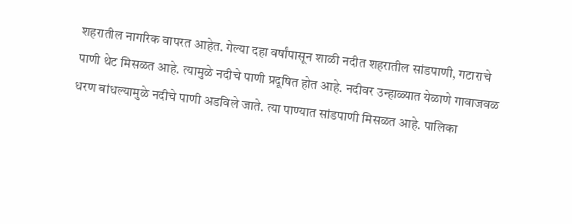शहरातील नागरिक वापरत आहेत. गेल्या दहा वर्षांपासून शाळी नदीत शहरातील सांडपाणी, गटाराचे पाणी थेट मिसळत आहे. त्यामुळे नदीचे पाणी प्रदूषित होत आहे. नदीवर उन्हाळ्यात येळाणे गावाजवळ धरण बांधल्यामुळे नदीचे पाणी अडविले जाते. त्या पाण्यात सांडपाणी मिसळत आहे. पालिका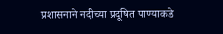प्रशासनाने नदीच्या प्रदूषित पाण्याकडे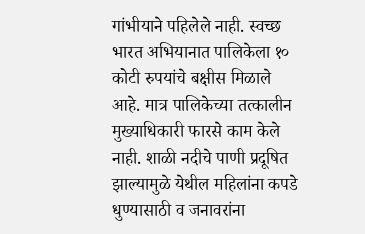गांभीयाने पहिलेले नाही. स्वच्छ भारत अभियानात पालिकेला १० कोटी रुपयांचे बक्षीस मिळाले आहे. मात्र पालिकेच्या तत्कालीन मुख्याधिकारी फारसे काम केले नाही. शाळी नदीचे पाणी प्रदूषित झाल्यामुळे येथील महिलांना कपडे धुण्यासाठी व जनावरांना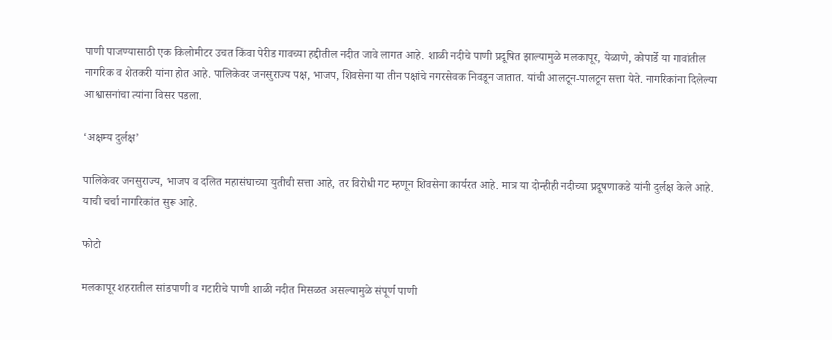पाणी पाजण्यासाठी एक किलोमीटर उचत किंवा पेरीड गावच्या हद्दीतील नदीत जावे लागत आहे. शाळी नदीचे पाणी प्रदूषित झाल्यामुळे मलकापूर, येळाणे, कोपार्डे या गावांतील नागरिक व शेतकरी यांना होत आहे. पालिकेवर जनसुराज्य पक्ष, भाजप, शिवसेना या तीन पक्षांचे नगरसेवक निवडून जातात. यांची आलटून-पालटून सत्ता येते. नागरिकांना दिलेल्या आश्वासनांचा त्यांना विसर पडला.

‘अक्षम्य दुर्लक्ष’

पालिकेवर जनसुराज्य, भाजप व दलित महासंघाच्या युतीची सत्ता आहे, तर विरोधी गट म्हणून शिवसेना कार्यरत आहे. मात्र या दोन्हीही नदीच्या प्रदूषणाकडे यांनी दुर्लक्ष केले आहे. याची चर्चा नागरिकांत सुरू आहे.

फोटो

मलकापूर शहरातील सांडपाणी व गटारीचे पाणी शाळी नदीत मिसळत असल्यामुळे संपूर्ण पाणी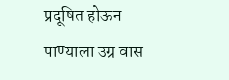प्रदूषित होऊन पाण्याला उग्र वास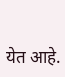येत आहे.